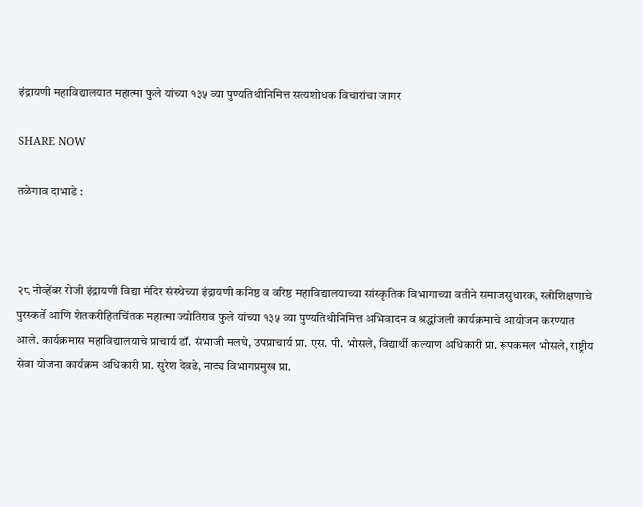इंद्रायणी महाविद्यालयात महात्मा फुले यांच्या १३५ व्या पुण्यतिथीनिमित्त सत्यशोधक विचारांचा जागर

SHARE NOW

तळेगाव दाभाडे :



२८ नोव्हेंबर रोजी इंद्रायणी विद्या मंदिर संस्थेच्या इंद्रायणी कनिष्ठ व वरिष्ठ महाविद्यालयाच्या सांस्कृतिक विभागाच्या वतीने समाजसुधारक, स्त्रीशिक्षणाचे पुरस्कर्ते आणि शेतकरीहितचिंतक महात्मा ज्योतिराव फुले यांच्या १३५ व्या पुण्यतिथीनिमित्त अभिवादन व श्रद्धांजली कार्यक्रमाचे आयोजन करण्यात आले. कार्यक्रमास महाविद्यालयाचे प्राचार्य डॉ. संभाजी मलघे, उपप्राचार्य प्रा. एस. पी. भोसले, विद्यार्थी कल्याण अधिकारी प्रा. रूपकमल भोसले, राष्ट्रीय सेवा योजना कार्यक्रम अधिकारी प्रा. सुरेश देवढे, नाट्य विभागप्रमुख प्रा.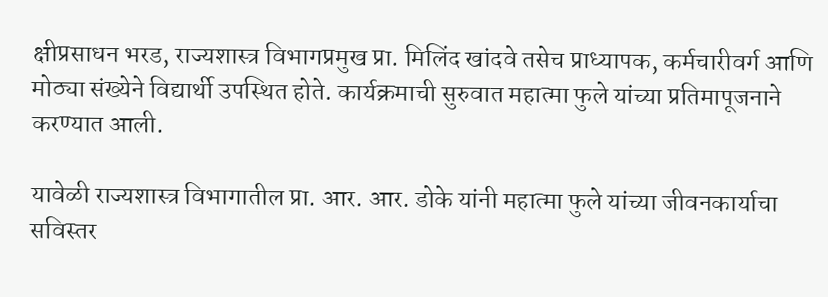क्षीप्रसाधन भरड, राज्यशास्त्र विभागप्रमुख प्रा. मिलिंद खांदवे तसेच प्राध्यापक, कर्मचारीवर्ग आणि मोठ्या संख्येने विद्यार्थी उपस्थित होते. कार्यक्रमाची सुरुवात महात्मा फुले यांच्या प्रतिमापूजनाने करण्यात आली.

यावेळी राज्यशास्त्र विभागातील प्रा. आर. आर. डोके यांनी महात्मा फुले यांच्या जीवनकार्याचा सविस्तर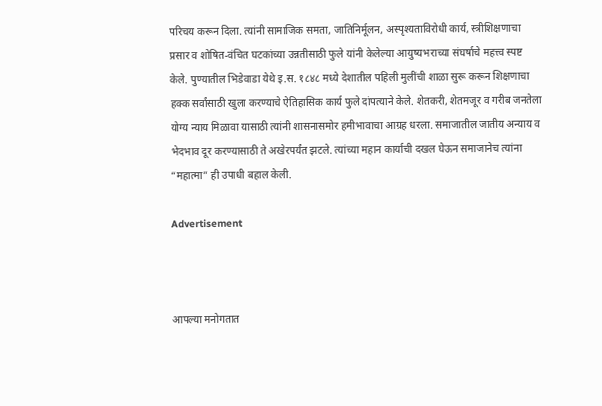परिचय करून दिला. त्यांनी सामाजिक समता, जातिनिर्मूलन, अस्पृश्यताविरोधी कार्य, स्त्रीशिक्षणाचा प्रसार व शोषित-वंचित घटकांच्या उन्नतीसाठी फुले यांनी केलेल्या आयुष्यभराच्या संघर्षाचे महत्त्व स्पष्ट केले. पुण्यातील भिडेवाडा येथे इ.स. १८४८ मध्ये देशातील पहिली मुलींची शाळा सुरू करून शिक्षणाचा हक्क सर्वांसाठी खुला करण्याचे ऐतिहासिक कार्य फुले दांपत्याने केले. शेतकरी, शेतमजूर व गरीब जनतेला योग्य न्याय मिळावा यासाठी त्यांनी शासनासमोर हमीभावाचा आग्रह धरला. समाजातील जातीय अन्याय व भेदभाव दूर करण्यासाठी ते अखेरपर्यंत झटले. त्यांच्या महान कार्याची दखल घेऊन समाजानेच त्यांना “महात्मा” ही उपाधी बहाल केली.

Advertisement



आपल्या मनोगतात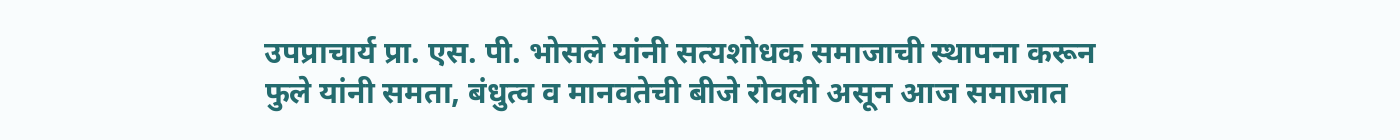उपप्राचार्य प्रा. एस. पी. भोसले यांनी सत्यशोधक समाजाची स्थापना करून फुले यांनी समता, बंधुत्व व मानवतेची बीजे रोवली असून आज समाजात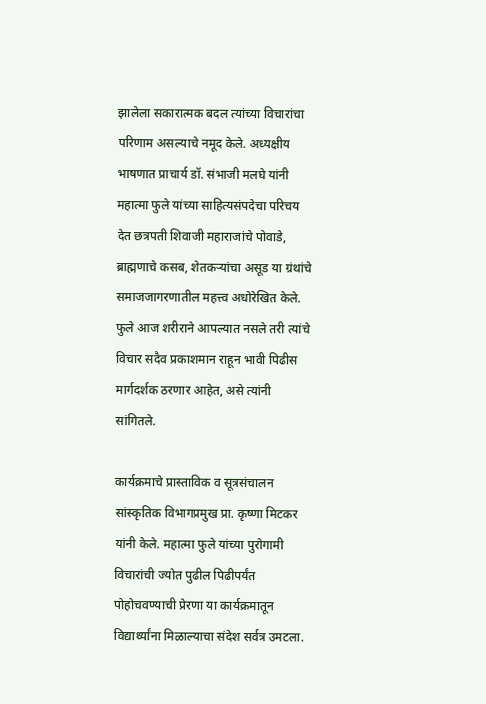झालेला सकारात्मक बदल त्यांच्या विचारांचा परिणाम असल्याचे नमूद केले. अध्यक्षीय भाषणात प्राचार्य डॉ. संभाजी मलघे यांनी महात्मा फुले यांच्या साहित्यसंपदेचा परिचय देत छत्रपती शिवाजी महाराजांचे पोवाडे, ब्राह्मणाचे कसब, शेतकऱ्यांचा असूड या ग्रंथांचे समाजजागरणातील महत्त्व अधोरेखित केले. फुले आज शरीराने आपल्यात नसले तरी त्यांचे विचार सदैव प्रकाशमान राहून भावी पिढीस मार्गदर्शक ठरणार आहेत, असे त्यांनी सांगितले.

कार्यक्रमाचे प्रास्ताविक व सूत्रसंचालन सांस्कृतिक विभागप्रमुख प्रा. कृष्णा मिटकर यांनी केले. महात्मा फुले यांच्या पुरोगामी विचारांची ज्योत पुढील पिढीपर्यंत पोहोचवण्याची प्रेरणा या कार्यक्रमातून विद्यार्थ्यांना मिळाल्याचा संदेश सर्वत्र उमटला.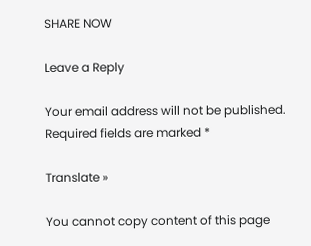SHARE NOW

Leave a Reply

Your email address will not be published. Required fields are marked *

Translate »

You cannot copy content of this page